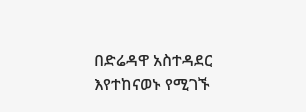በድሬዳዋ አስተዳደር እየተከናወኑ የሚገኙ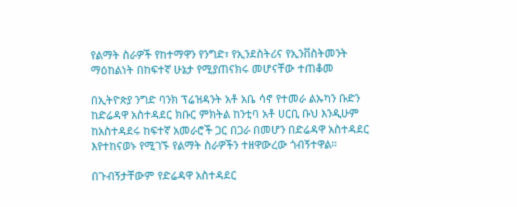የልማት ስራዎች የከተማዋን የንግድ፣ የኢንደስትሪና የኢንቨስትመንት ማዕከልነት በከፍተኛ ሁኔታ የሚያጠናክሩ መሆናቸው ተጠቆመ

በኢትዮጵያ ንግድ ባንክ ፕሬዝዳንት አቶ አቤ ሳኖ የተመራ ልኡካን ቡድን ከድሬዳዋ አስተዳደር ክቡር ምክትል ከንቲባ አቶ ሀርቢ ቡህ እንዲሁም ከአስተዳደሩ ከፍተኛ አመራሮች ጋር በጋራ በመሆን በድሬዳዋ አስተዳደር እየተከናወኑ የሚገኙ የልማት ስራዎችን ተዘዋውረው ጎብኝተዋል።

በጉብኝታቸውም የድሬዳዋ አስተዳደር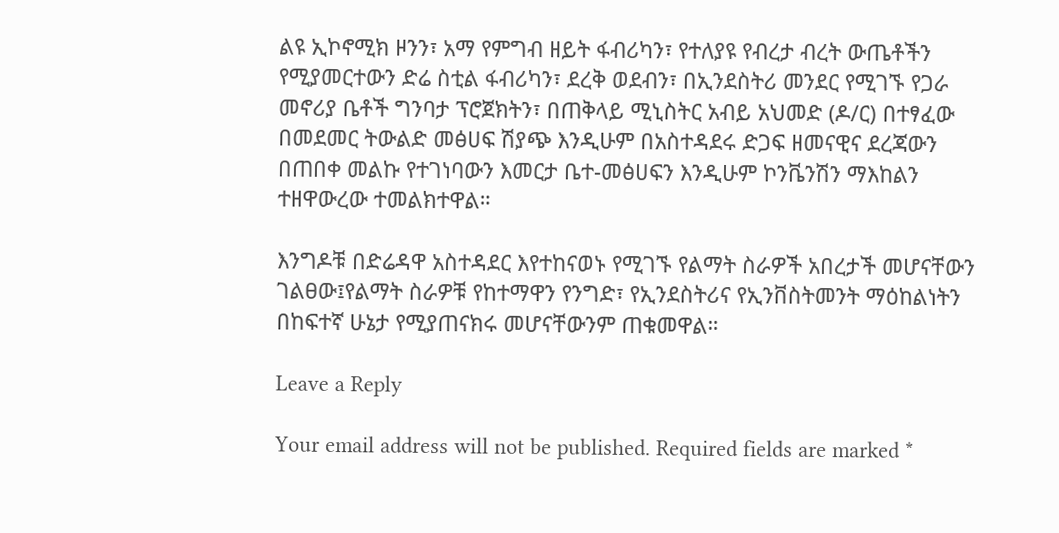ልዩ ኢኮኖሚክ ዞንን፣ አማ የምግብ ዘይት ፋብሪካን፣ የተለያዩ የብረታ ብረት ውጤቶችን የሚያመርተውን ድሬ ስቲል ፋብሪካን፣ ደረቅ ወደብን፣ በኢንደስትሪ መንደር የሚገኙ የጋራ መኖሪያ ቤቶች ግንባታ ፕሮጀክትን፣ በጠቅላይ ሚኒስትር አብይ አህመድ (ዶ/ር) በተፃፈው በመደመር ትውልድ መፅሀፍ ሽያጭ እንዲሁም በአስተዳደሩ ድጋፍ ዘመናዊና ደረጃውን በጠበቀ መልኩ የተገነባውን እመርታ ቤተ-መፅሀፍን እንዲሁም ኮንቬንሽን ማእከልን ተዘዋውረው ተመልክተዋል።

እንግዶቹ በድሬዳዋ አስተዳደር እየተከናወኑ የሚገኙ የልማት ስራዎች አበረታች መሆናቸውን ገልፀው፤የልማት ስራዎቹ የከተማዋን የንግድ፣ የኢንደስትሪና የኢንቨስትመንት ማዕከልነትን በከፍተኛ ሁኔታ የሚያጠናክሩ መሆናቸውንም ጠቁመዋል።

Leave a Reply

Your email address will not be published. Required fields are marked *